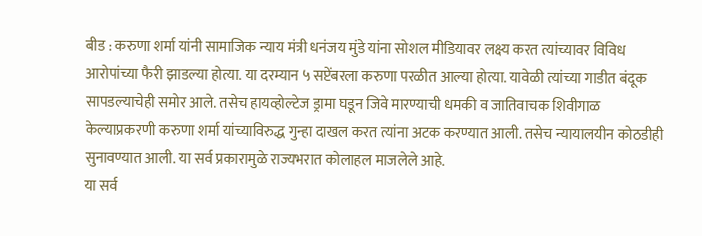बीड : करुणा शर्मा यांनी सामाजिक न्याय मंत्री धनंजय मुंडे यांना सोशल मीडियावर लक्ष्य करत त्यांच्यावर विविध आरोपांच्या फैरी झाडल्या होत्या. या दरम्यान ५ सप्टेंबरला करुणा परळीत आल्या होत्या. यावेळी त्यांच्या गाडीत बंदूक सापडल्याचेही समोर आले. तसेच हायव्होल्टेज ड्रामा घडून जिवे मारण्याची धमकी व जातिवाचक शिवीगाळ केल्याप्रकरणी करुणा शर्मा यांच्याविरुद्ध गुन्हा दाखल करत त्यांना अटक करण्यात आली. तसेच न्यायालयीन कोठडीही सुनावण्यात आली. या सर्व प्रकारामुळे राज्यभरात कोलाहल माजलेले आहे.
या सर्व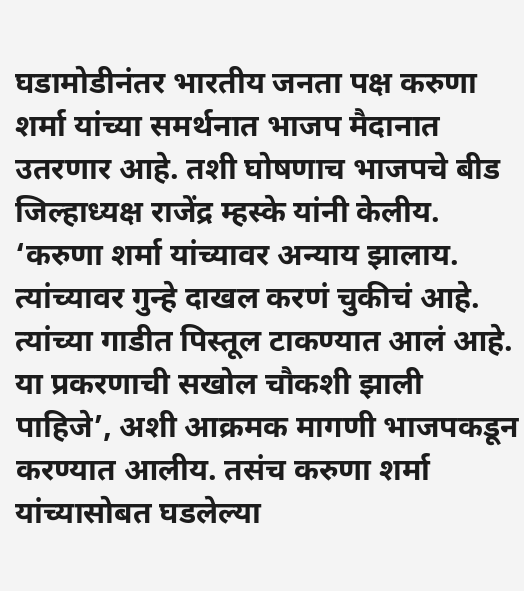घडामोडीनंतर भारतीय जनता पक्ष करुणा शर्मा यांच्या समर्थनात भाजप मैदानात उतरणार आहे. तशी घोषणाच भाजपचे बीड जिल्हाध्यक्ष राजेंद्र म्हस्के यांनी केलीय. ‘करुणा शर्मा यांच्यावर अन्याय झालाय. त्यांच्यावर गुन्हे दाखल करणं चुकीचं आहे. त्यांच्या गाडीत पिस्तूल टाकण्यात आलं आहे. या प्रकरणाची सखोल चौकशी झाली पाहिजे’, अशी आक्रमक मागणी भाजपकडून करण्यात आलीय. तसंच करुणा शर्मा यांच्यासोबत घडलेल्या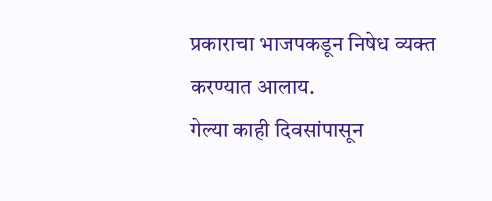प्रकाराचा भाजपकडून निषेध व्यक्त करण्यात आलाय.
गेल्या काही दिवसांपासून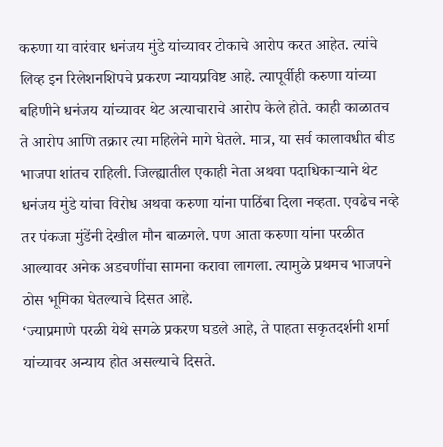करुणा या वारंवार धनंजय मुंडे यांच्यावर टोकाचे आरोप करत आहेत. त्यांचे लिव्ह इन रिलेशनशिपचे प्रकरण न्यायप्रविष्ट आहे. त्यापूर्वीही करुणा यांच्या बहिणीने धनंजय यांच्यावर थेट अत्याचाराचे आरोप केले होते. काही काळातच ते आरोप आणि तक्रार त्या महिलेने मागे घेतले. मात्र, या सर्व कालावधीत बीड भाजपा शांतच राहिली. जिल्ह्यातील एकाही नेता अथवा पदाधिकाऱ्याने थेट धनंजय मुंडे यांचा विरोध अथवा करुणा यांना पाठिंबा दिला नव्हता. एवढेच नव्हे तर पंकजा मुंडेंनी देखील मौन बाळगले. पण आता करुणा यांना परळीत आल्यावर अनेक अडचणींचा सामना करावा लागला. त्यामुळे प्रथमच भाजपने ठोस भूमिका घेतल्याचे दिसत आहे.
‘ज्याप्रमाणे परळी येथे सगळे प्रकरण घडले आहे, ते पाहता सकृतदर्शनी शर्मा यांच्यावर अन्याय होत असल्याचे दिसते.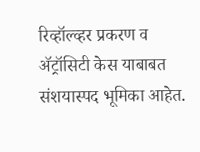रिव्हॉल्व्हर प्रकरण व ॲट्रॉसिटी केस याबाबत संशयास्पद भूमिका आहेत.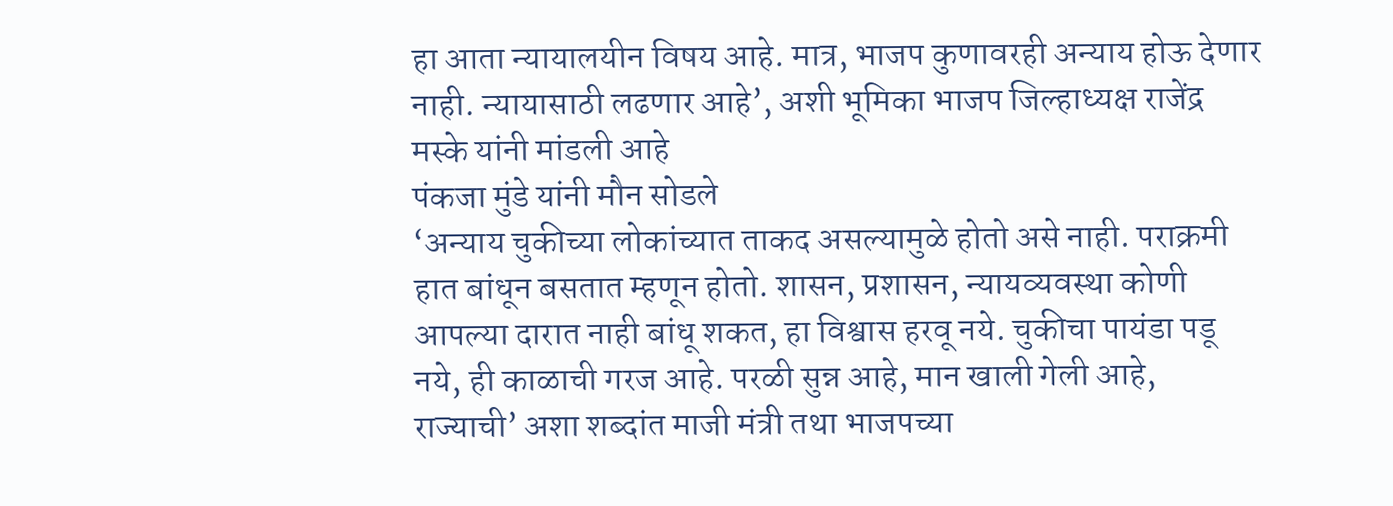हा आता न्यायालयीन विषय आहे. मात्र, भाजप कुणावरही अन्याय होऊ देणार नाही. न्यायासाठी लढणार आहे’, अशी भूमिका भाजप जिल्हाध्यक्ष राजेंद्र मस्के यांनी मांडली आहे
पंकजा मुंडे यांनी मौन सोडले
‘अन्याय चुकीच्या लोकांच्यात ताकद असल्यामुळे होतो असे नाही. पराक्रमी हात बांधून बसतात म्हणून होतो. शासन, प्रशासन, न्यायव्यवस्था कोणी आपल्या दारात नाही बांधू शकत, हा विश्वास हरवू नये. चुकीचा पायंडा पडू नये, ही काळाची गरज आहे. परळी सुन्न आहे, मान खाली गेली आहे, राज्याची’ अशा शब्दांत माजी मंत्री तथा भाजपच्या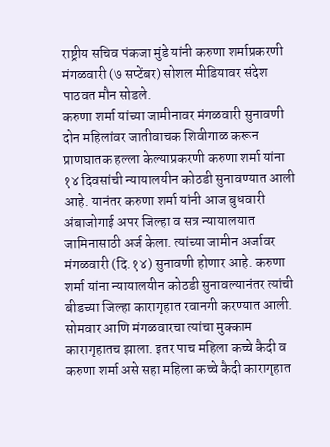राष्ट्रीय सचिव पंकजा मुंडे यांनी करुणा शर्माप्रकरणी मंगळवारी (७ सप्टेंबर) सोशल मीडियावर संदेश पाठवत मौन सोडले.
करुणा शर्मा यांच्या जामीनावर मंगळवारी सुनावणी
दोन महिलांवर जातीवाचक शिवीगाळ करून प्राणघातक हल्ला केल्याप्रकरणी करुणा शर्मा यांना १४ दिवसांची न्यायालयीन कोठडी सुनावण्यात आली आहे. यानंतर करुणा शर्मा यांनी आज बुधवारी अंबाजोगाई अपर जिल्हा व सत्र न्यायालयात जामिनासाठी अर्ज केला. त्यांच्या जामीन अर्जावर मंगळवारी (दि.१४) सुनावणी होणार आहे. करुणा शर्मा यांना न्यायालयीन कोठडी सुनावल्यानंतर त्यांची बीडच्या जिल्हा कारागृहात रवानगी करण्यात आली. सोमवार आणि मंगळवारचा त्यांचा मुक्काम कारागृहातच झाला. इतर पाच महिला कच्चे कैदी व करुणा शर्मा असे सहा महिला कच्चे कैदी कारागृहात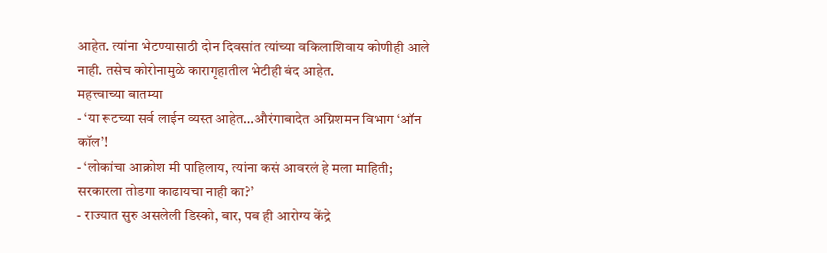आहेत. त्यांना भेटण्यासाठी दोन दिवसांत त्यांच्या वकिलाशिवाय कोणीही आले नाही. तसेच कोरोनामुळे कारागृहातील भेटीही बंद आहेत.
महत्त्वाच्या बातम्या
- ‘या रूटच्या सर्व लाईन व्यस्त आहेत…औरंगाबादेत अग्निशमन विभाग ‘ऑन कॉल’!
- ‘लोकांचा आक्रोश मी पाहिलाय, त्यांना कसं आवरलं हे मला माहिती; सरकारला तोडगा काढायचा नाही का?’
- राज्यात सुरु असलेली डिस्को, बार, पब ही आरोग्य केंद्रे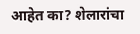आहेत का? शेलारांचा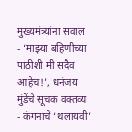मुख्यमंत्र्यांना सवाल
- ‘माझ्या बहिणीच्या पाठीशी मी सदैव आहेच!’, धनंजय मुंडेंचे सूचक वक्तव्य
- कंगनाचे ‘थलायवी’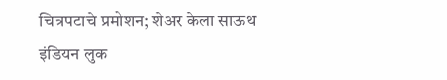चित्रपटाचे प्रमोशन; शेअर केला साऊथ इंडियन लुक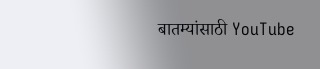बातम्यांसाठी YouTube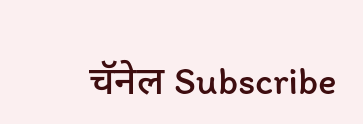चॅनेल Subscribe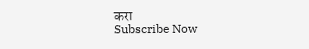करा
Subscribe Now